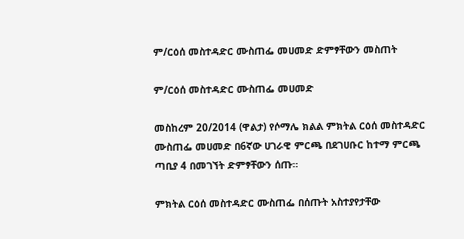ም/ርዕሰ መስተዳድር ሙስጠፌ መሀመድ ድምፃቸውን መስጠት

ም/ርዕሰ መስተዳድር ሙስጠፌ መሀመድ

መስከረም 20/2014 (ዋልታ) የሶማሌ ክልል ምክትል ርዕሰ መስተዳድር ሙስጠፌ መሀመድ በ6ኛው ሀገራዊ ምርጫ በደገሀቡር ከተማ ምርጫ ጣቢያ 4 በመገኘት ድምፃቸውን ሰጡ።

ምክትል ርዕሰ መስተዳድር ሙስጠፌ በሰጡት አስተያየታቸው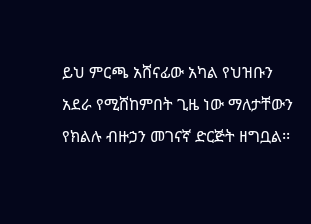ይህ ምርጫ አሸናፊው አካል የህዝቡን አደራ የሚሸከምበት ጊዜ ነው ማለታቸውን የክልሉ ብዙኃን መገናኛ ድርጅት ዘግቧል፡፡